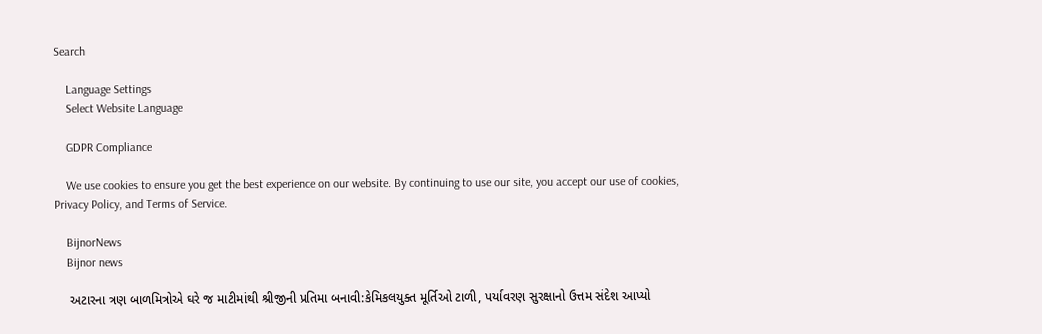Search

    Language Settings
    Select Website Language

    GDPR Compliance

    We use cookies to ensure you get the best experience on our website. By continuing to use our site, you accept our use of cookies, Privacy Policy, and Terms of Service.

    BijnorNews
    Bijnor news

    અટારના ત્રણ બાળમિત્રોએ ઘરે જ માટીમાંથી શ્રીજીની પ્રતિમા બનાવી:કેમિકલયુક્ત મૂર્તિઓ ટાળી, પર્યાવરણ સુરક્ષાનો ઉત્તમ સંદેશ આપ્યો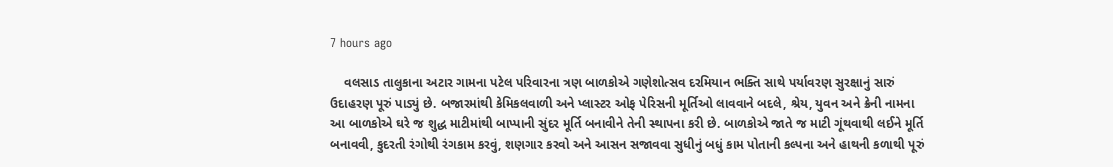7 hours ago

    વલસાડ તાલુકાના અટાર ગામના પટેલ પરિવારના ત્રણ બાળકોએ ગણેશોત્સવ દરમિયાન ભક્તિ સાથે પર્યાવરણ સુરક્ષાનું સારું ઉદાહરણ પૂરું પાડ્યું છે. બજારમાંથી કેમિકલવાળી અને પ્લાસ્ટર ઓફ પેરિસની મૂર્તિઓ લાવવાને બદલે, શ્રેય, યુવન અને ક્રેની નામના આ બાળકોએ ઘરે જ શુદ્ધ માટીમાંથી બાપ્પાની સુંદર મૂર્તિ બનાવીને તેની સ્થાપના કરી છે. બાળકોએ જાતે જ માટી ગૂંથવાથી લઈને મૂર્તિ બનાવવી, કુદરતી રંગોથી રંગકામ કરવું, શણગાર કરવો અને આસન સજાવવા સુધીનું બધું કામ પોતાની કલ્પના અને હાથની કળાથી પૂરું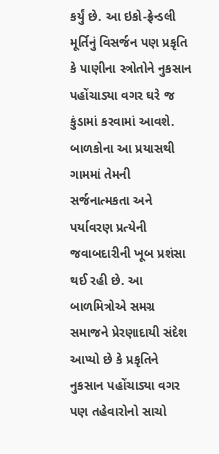કર્યું છે. આ ઇકો-ફ્રેન્ડલી મૂર્તિનું વિસર્જન પણ પ્રકૃતિ કે પાણીના સ્ત્રોતોને નુકસાન પહોંચાડ્યા વગર ઘરે જ કુંડામાં કરવામાં આવશે. બાળકોના આ પ્રયાસથી ગામમાં તેમની સર્જનાત્મકતા અને પર્યાવરણ પ્રત્યેની જવાબદારીની ખૂબ પ્રશંસા થઈ રહી છે. આ બાળમિત્રોએ સમગ્ર સમાજને પ્રેરણાદાયી સંદેશ આપ્યો છે કે પ્રકૃતિને નુકસાન પહોંચાડ્યા વગર પણ તહેવારોનો સાચો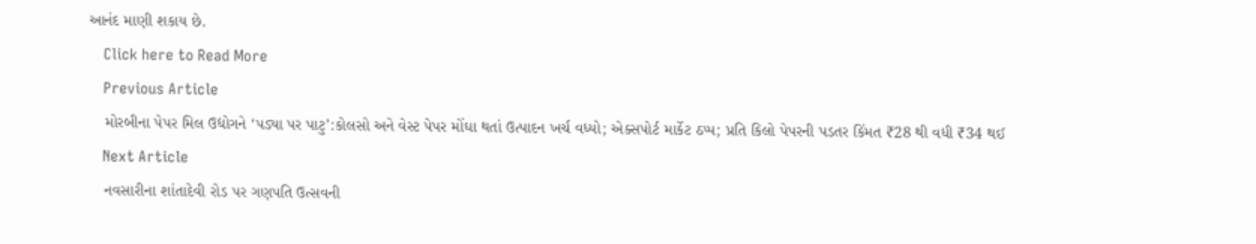આનંદ માણી શકાય છે.
    Click here to Read More
    Previous Article
    મોરબીના પેપર મિલ ઉદ્યોગને ‘પડ્યા પર પાટુ’:કોલસો અને વેસ્ટ પેપર મોંઘા થતાં ઉત્પાદન ખર્ચ વધ્યો; એક્સપોર્ટ માર્કેટ ઠપ્પ; પ્રતિ કિલો પેપરની પડતર કિંમત ₹28 થી વધી ₹34 થઈ
    Next Article
    નવસારીના શાંતાદેવી રોડ પર ગણપતિ ઉત્સવની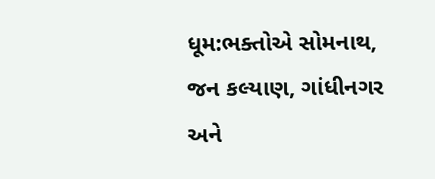ધૂમ:ભક્તોએ સોમનાથ, જન કલ્યાણ, ગાંધીનગર અને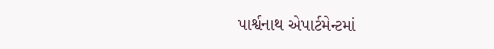પાર્શ્વનાથ એપાર્ટમેન્ટમાં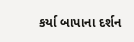કર્યા બાપાના દર્શન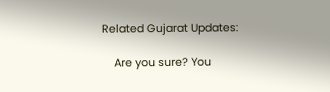Related Gujarat Updates:

    Are you sure? You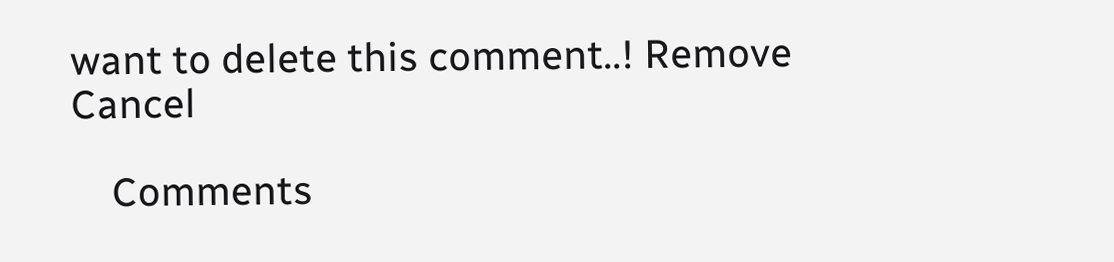want to delete this comment..! Remove Cancel

    Comments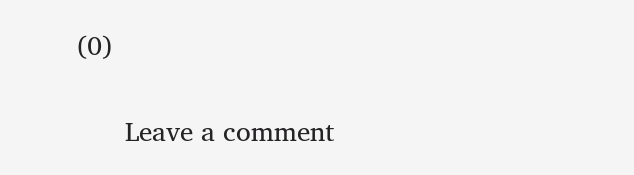(0)

      Leave a comment